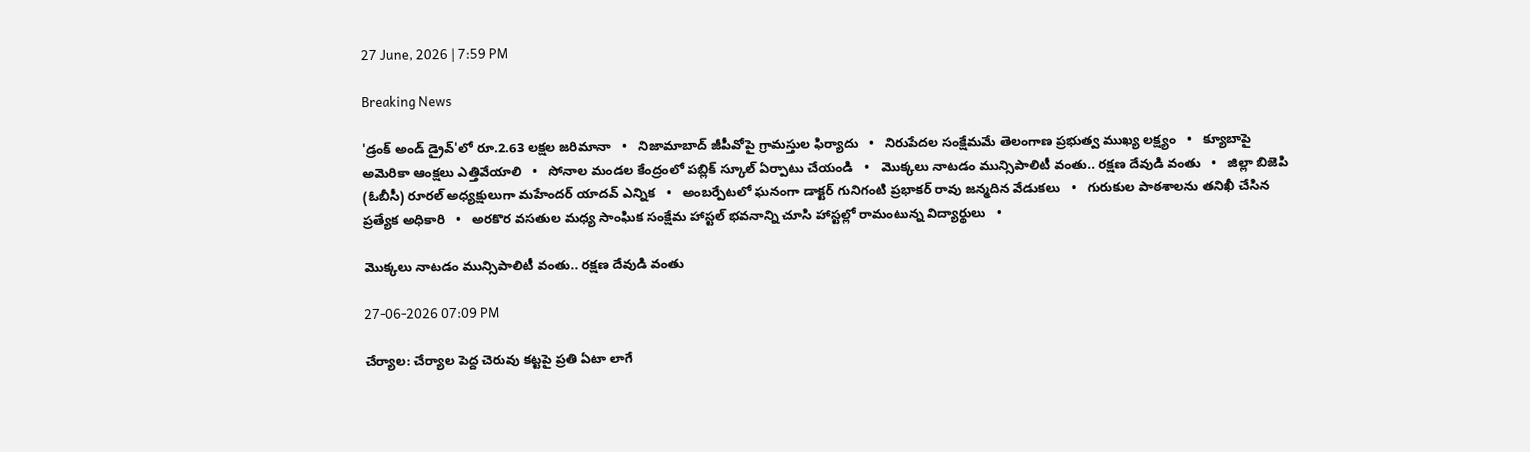27 June, 2026 | 7:59 PM

Breaking News

'డ్రంక్ అండ్ డ్రైవ్'లో రూ.2.63 లక్షల జరిమానా   •   నిజామాబాద్ జీపీవోపై గ్రామస్తుల ఫిర్యాదు   •   నిరుపేదల సంక్షేమమే తెలంగాణ ప్రభుత్వ ముఖ్య లక్ష్యం   •   క్యూబాపై అమెరికా ఆంక్షలు ఎత్తివేయాలి   •   సోనాల మండల కేంద్రంలో పబ్లిక్ స్కూల్ ఏర్పాటు చేయండి   •   మొక్కలు నాటడం మున్సిపాలిటీ వంతు.. రక్షణ దేవుడి వంతు   •   జిల్లా బిజెపి (ఓబీసీ) రూరల్ అధ్యక్షులుగా మహేందర్ యాదవ్ ఎన్నిక   •   అంబర్పేటలో ఘనంగా డాక్టర్ గునిగంటి ప్రభాకర్ రావు జన్మదిన వేడుకలు   •   గురుకుల పాఠశాలను తనిఖీ చేసిన ప్రత్యేక అధికారి   •   అరకొర వసతుల మధ్య సాంఘిక సంక్షేమ హాస్టల్ భవనాన్ని చూసి హాస్టల్లో రామంటున్న విద్యార్థులు   •

మొక్కలు నాటడం మున్సిపాలిటీ వంతు.. రక్షణ దేవుడి వంతు

27-06-2026 07:09 PM

చేర్యాల: చేర్యాల పెద్ద చెరువు కట్టపై ప్రతి ఏటా లాగే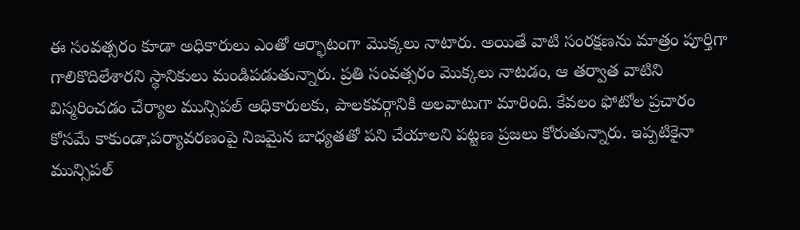ఈ సంవత్సరం కూడా అధికారులు ఎంతో ఆర్భాటంగా మొక్కలు నాటారు. అయితే వాటి సంరక్షణను మాత్రం పూర్తిగా గాలికొదిలేశారని స్థానికులు మండిపడుతున్నారు. ప్రతి సంవత్సరం మొక్కలు నాటడం, ఆ తర్వాత వాటిని విస్మరించడం చేర్యాల మున్సిపల్ అధికారులకు, పాలకవర్గానికి అలవాటుగా మారింది. కేవలం ఫోటోల ప్రచారం కోసమే కాకుండా,పర్యావరణంపై నిజమైన బాధ్యతతో పని చేయాలని పట్టణ ప్రజలు కోరుతున్నారు. ఇప్పటికైనా మున్సిపల్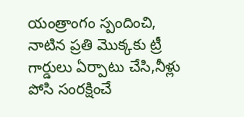యంత్రాంగం స్పందించి, నాటిన ప్రతి మొక్కకు ట్రీ గార్డులు ఏర్పాటు చేసి,నీళ్లు పోసి సంరక్షించే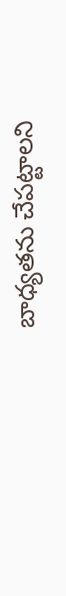బాధ్యతను చేపట్టాలని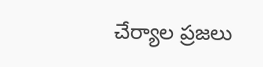చేర్యాల ప్రజలు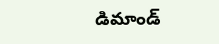డిమాండ్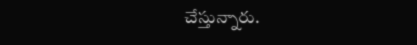చేస్తున్నారు.